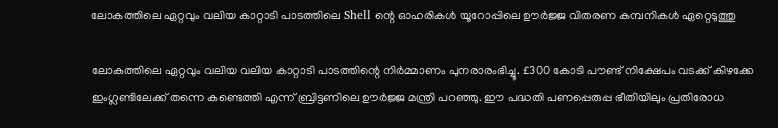ലോകത്തിലെ ഏറ്റവും വലിയ കാറ്റാടി പാടത്തിലെ Shell ന്റെ ഓഹരികള്‍ യൂറോപ്പിലെ ഊര്‍ജ്ജ വിതരണ കമ്പനികള്‍ ഏറ്റെടുത്തു

ലോകത്തിലെ ഏറ്റവും വലിയ വലിയ കാറ്റാടി പാടത്തിന്റെ നിര്‍മ്മാണം പുനരാരംഭിച്ചൂ. £300 കോടി പൗണ്ട് നിക്ഷേപം വടക്ക് കിഴക്കേ ഇംഗ്ലണ്ടിലേക്ക് തന്നെ കണ്ടെത്തി എന്ന് ബ്രിട്ടണിലെ ഊര്‍ജ്ജ മന്ത്രി പറഞ്ഞു. ഈ പദ്ധതി പണപ്പെരുപ്പ ഭീതിയിലും പ്രതിരോധ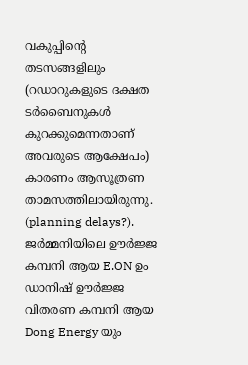വകുപ്പിന്റെ തടസങ്ങളിലും (റഡാറുകളുടെ ദക്ഷത ടര്‍ബൈനുകള്‍ കുറക്കുമെന്നതാണ് അവരുടെ ആക്ഷേപം) കാരണം ആസൂത്രണ താമസത്തിലായിരുന്നു. (planning delays?). ജര്‍മ്മനിയിലെ ഊര്‍ജ്ജ കമ്പനി ആയ E.ON ഉം ഡാനിഷ് ഊര്‍ജ്ജ വിതരണ കമ്പനി ആയ Dong Energy യും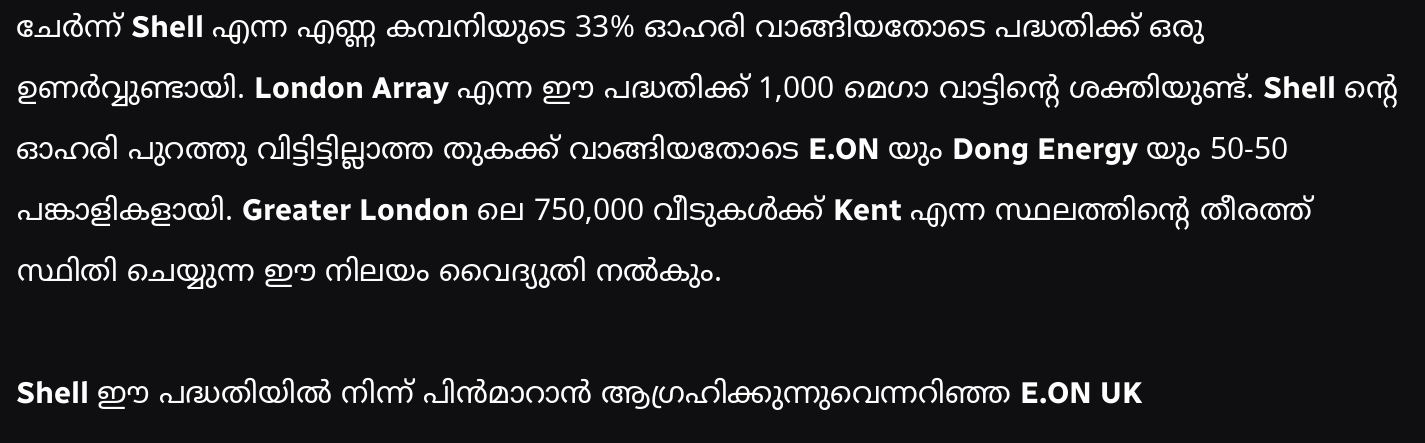ചേര്‍ന്ന് Shell എന്ന എണ്ണ കമ്പനിയുടെ 33% ഓഹരി വാങ്ങിയതോടെ പദ്ധതിക്ക് ഒരു ഉണര്‍വ്വുണ്ടായി. London Array എന്ന ഈ പദ്ധതിക്ക് 1,000 മെഗാ വാട്ടിന്റെ ശക്തിയുണ്ട്. Shell ന്റെ ഓഹരി പുറത്തു വിട്ടിട്ടില്ലാത്ത തുകക്ക് വാങ്ങിയതോടെ E.ON യും Dong Energy യും 50-50 പങ്കാളികളായി. Greater London ലെ 750,000 വീടുകള്‍ക്ക് Kent എന്ന സ്ഥലത്തിന്റെ തീരത്ത് സ്ഥിതി ചെയ്യുന്ന ഈ നിലയം വൈദ്യുതി നല്‍കും.

Shell ഈ പദ്ധതിയില്‍ നിന്ന് പിന്‍മാറാന്‍ ആഗ്രഹിക്കുന്നുവെന്നറിഞ്ഞ E.ON UK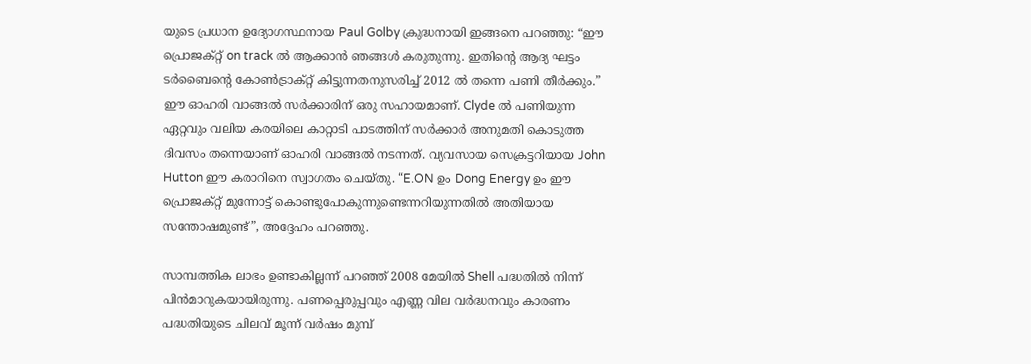യുടെ പ്രധാന ഉദ്യോഗസ്ഥനായ Paul Golby ക്രുദ്ധനായി ഇങ്ങനെ പറഞ്ഞു: “ഈ പ്രൊജക്റ്റ് on track ല്‍ ആക്കാന്‍ ഞങ്ങള്‍ കരുതുന്നു. ഇതിന്റെ ആദ്യ ഘട്ടം ടര്‍ബൈന്റെ കോണ്‍ട്രാക്റ്റ് കിട്ടുന്നതനുസരിച്ച് 2012 ല്‍ തന്നെ പണി തീര്‍ക്കും.” ഈ ഓഹരി വാങ്ങല്‍ സര്‍ക്കാരിന് ഒരു സഹായമാണ്. Clyde ല്‍ പണിയുന്ന ഏറ്റവും വലിയ കരയിലെ കാറ്റാടി പാടത്തിന് സര്‍ക്കാര്‍ അനുമതി കൊടുത്ത ദിവസം തന്നെയാണ് ഓഹരി വാങ്ങല്‍ നടന്നത്. വ്യവസായ സെക്രട്ടറിയായ John Hutton ഈ കരാറിനെ സ്വാഗതം ചെയ്തു. “E.ON ഉം Dong Energy ഉം ഈ പ്രൊജക്റ്റ് മുന്നോട്ട് കൊണ്ടുപോകുന്നുണ്ടെന്നറിയുന്നതില്‍ അതിയായ സന്തോഷമുണ്ട്”, അദ്ദേഹം പറഞ്ഞു.

സാമ്പത്തിക ലാഭം ഉണ്ടാകില്ലന്ന് പറഞ്ഞ് 2008 മേയില്‍ Shell പദ്ധതില്‍ നിന്ന് പിന്‍മാറുകയായിരുന്നു. പണപ്പെരുപ്പവും എണ്ണ വില വര്‍ദ്ധനവും കാരണം പദ്ധതിയുടെ ചിലവ് മൂന്ന് വര്‍ഷം മുമ്പ്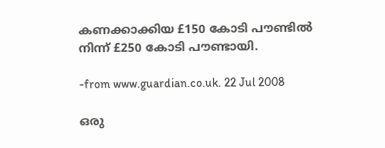കണക്കാക്കിയ £150 കോടി പൗണ്ടില്‍ നിന്ന് £250 കോടി പൗണ്ടായി.

-from www.guardian.co.uk. 22 Jul 2008

ഒരു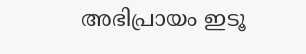അഭിപ്രായം ഇടൂ